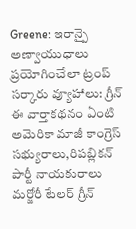Greene: ఇరాన్పై అణ్వాయుధాలు ప్రయోగించేలా ట్రంప్ సర్కారు వ్యూహాలు: గ్రీన్
ఈ వార్తాకథనం ఏంటి
అమెరికా మాజీ కాంగ్రెస్ సభ్యురాలు,రిపబ్లికన్ పార్టీ నాయకురాలు మర్జోరీ టేలర్ గ్రీన్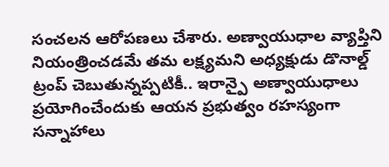సంచలన ఆరోపణలు చేశారు. అణ్వాయుధాల వ్యాప్తిని నియంత్రించడమే తమ లక్ష్యమని అధ్యక్షుడు డొనాల్డ్ ట్రంప్ చెబుతున్నప్పటికీ.. ఇరాన్పై అణ్వాయుధాలు ప్రయోగించేందుకు ఆయన ప్రభుత్వం రహస్యంగా సన్నాహాలు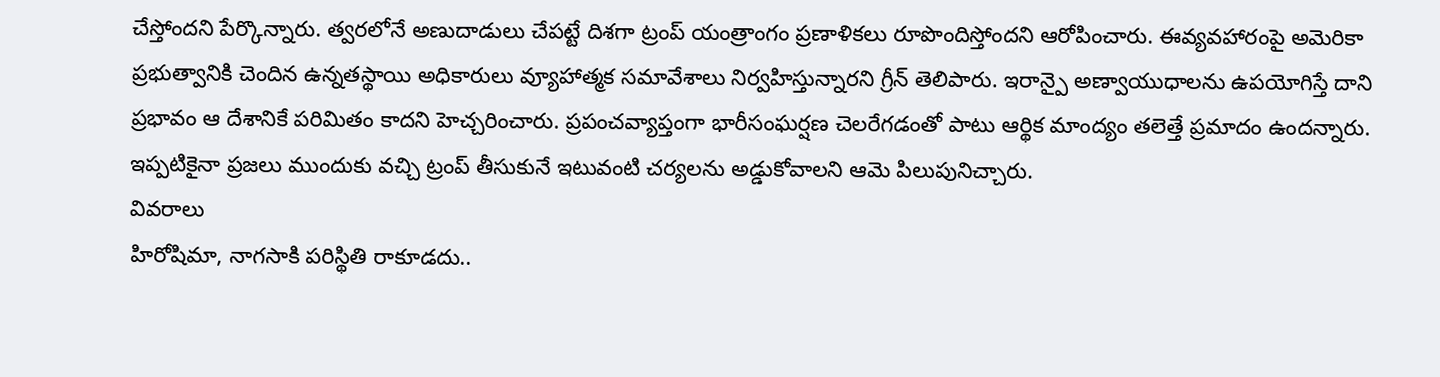చేస్తోందని పేర్కొన్నారు. త్వరలోనే అణుదాడులు చేపట్టే దిశగా ట్రంప్ యంత్రాంగం ప్రణాళికలు రూపొందిస్తోందని ఆరోపించారు. ఈవ్యవహారంపై అమెరికా ప్రభుత్వానికి చెందిన ఉన్నతస్థాయి అధికారులు వ్యూహాత్మక సమావేశాలు నిర్వహిస్తున్నారని గ్రీన్ తెలిపారు. ఇరాన్పై అణ్వాయుధాలను ఉపయోగిస్తే దాని ప్రభావం ఆ దేశానికే పరిమితం కాదని హెచ్చరించారు. ప్రపంచవ్యాప్తంగా భారీసంఘర్షణ చెలరేగడంతో పాటు ఆర్థిక మాంద్యం తలెత్తే ప్రమాదం ఉందన్నారు. ఇప్పటికైనా ప్రజలు ముందుకు వచ్చి ట్రంప్ తీసుకునే ఇటువంటి చర్యలను అడ్డుకోవాలని ఆమె పిలుపునిచ్చారు.
వివరాలు
హిరోషిమా, నాగసాకి పరిస్థితి రాకూడదు..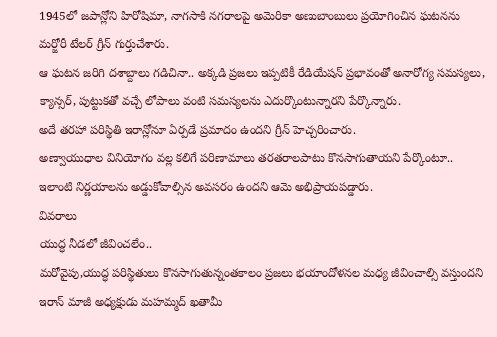1945లో జపాన్లోని హిరోషిమా, నాగసాకి నగరాలపై అమెరికా అణుబాంబులు ప్రయోగించిన ఘటనను మర్జోరీ టేలర్ గ్రీన్ గుర్తుచేశారు.
ఆ ఘటన జరిగి దశాబ్దాలు గడిచినా.. అక్కడి ప్రజలు ఇప్పటికీ రేడియేషన్ ప్రభావంతో అనారోగ్య సమస్యలు, క్యాన్సర్, పుట్టుకతో వచ్చే లోపాలు వంటి సమస్యలను ఎదుర్కొంటున్నారని పేర్కొన్నారు.
అదే తరహా పరిస్థితి ఇరాన్లోనూ ఏర్పడే ప్రమాదం ఉందని గ్రీన్ హెచ్చరించారు.
అణ్వాయుధాల వినియోగం వల్ల కలిగే పరిణామాలు తరతరాలపాటు కొనసాగుతాయని పేర్కొంటూ.. ఇలాంటి నిర్ణయాలను అడ్డుకోవాల్సిన అవసరం ఉందని ఆమె అభిప్రాయపడ్డారు.
వివరాలు
యుద్ధ నీడలో జీవించలేం..
మరోవైపు,యుద్ధ పరిస్థితులు కొనసాగుతున్నంతకాలం ప్రజలు భయాందోళనల మధ్య జీవించాల్సి వస్తుందని ఇరాన్ మాజీ అధ్యక్షుడు మహమ్మద్ ఖతామీ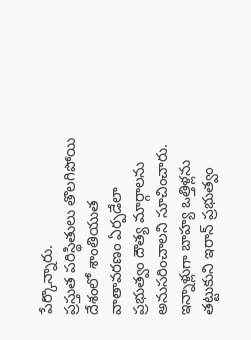పేర్కొన్నారు.
ప్రస్తుత పరిస్థితులు తొలగిపోయి దేశంలో శాంతియుత వాతావరణం ఏర్పడేలా ప్రభుత్వం దౌత్య మార్గాలను అనుసరించాలని సూచించారు.
ఇన్నాళ్లుగా బాహ్య ఒత్తిళ్లను తట్టుకుని ఇరాన్ ప్రభుత్వం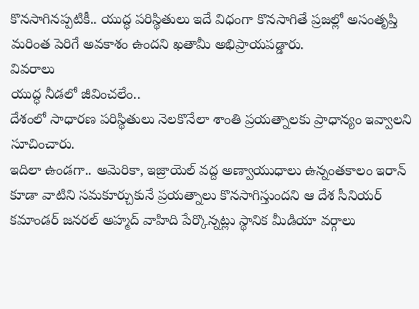కొనసాగినప్పటికీ.. యుద్ధ పరిస్థితులు ఇదే విధంగా కొనసాగితే ప్రజల్లో అసంతృప్తి మరింత పెరిగే అవకాశం ఉందని ఖతామీ అభిప్రాయపడ్డారు.
వివరాలు
యుద్ధ నీడలో జీవించలేం..
దేశంలో సాధారణ పరిస్థితులు నెలకొనేలా శాంతి ప్రయత్నాలకు ప్రాధాన్యం ఇవ్వాలని సూచించారు.
ఇదిలా ఉండగా.. అమెరికా, ఇజ్రాయెల్ వద్ద అణ్వాయుధాలు ఉన్నంతకాలం ఇరాన్ కూడా వాటిని సమకూర్చుకునే ప్రయత్నాలు కొనసాగిస్తుందని ఆ దేశ సీనియర్ కమాండర్ జనరల్ అహ్మద్ వాహిది పేర్కొన్నట్లు స్థానిక మీడియా వర్గాలు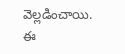వెల్లడించాయి.
ఈ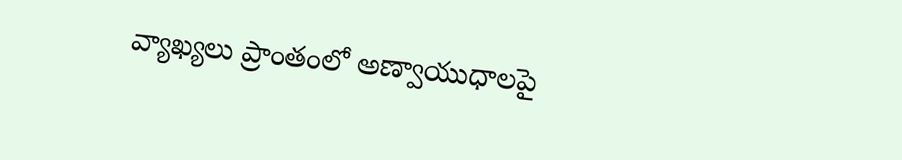వ్యాఖ్యలు ప్రాంతంలో అణ్వాయుధాలపై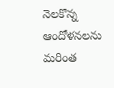నెలకొన్న ఆందోళనలను మరింత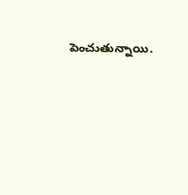పెంచుతున్నాయి.